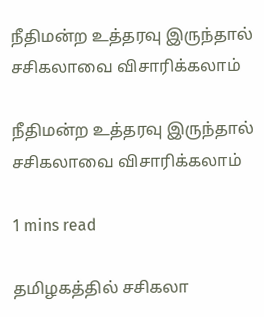நீதிமன்ற உத்தரவு இருந்தால் சசிகலாவை விசாரிக்கலாம்

நீதிமன்ற உத்தரவு இருந்தால் சசிகலாவை விசாரிக்கலாம்

1 mins read

தமிழகத்தில் சசிகலா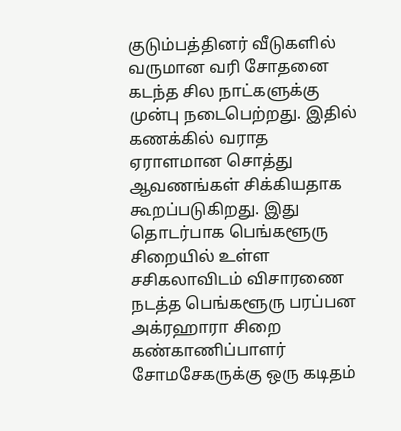குடும்பத்தினர் வீடுகளில் வருமான வரி சோதனை கடந்த சில நாட்களுக்கு முன்பு நடைபெற்றது. இதில் கணக்கில் வராத ஏராளமான சொத்து ஆவணங்கள் சிக்கியதாக கூறப்படுகிறது. இது தொடர்பாக பெங்களூரு சிறையில் உள்ள சசிகலாவிடம் விசாரணை நடத்த பெங்களூரு பரப்பன அக்ரஹாரா சிறை கண்காணிப்பாளர் சோமசேகருக்கு ஒரு கடிதம்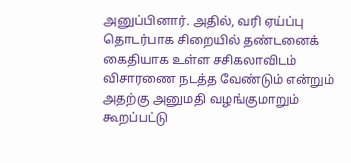அனுப்பினார். அதில், வரி ஏய்ப்பு தொடர்பாக சிறையில் தண்டனைக் கைதியாக உள்ள சசிகலாவிடம் விசாரணை நடத்த வேண்டும் என்றும் அதற்கு அனுமதி வழங்குமாறும் கூறப்பட்டு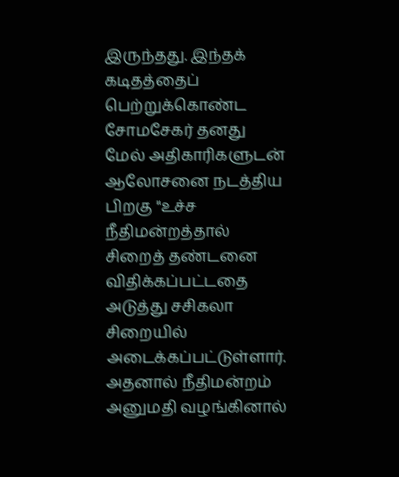இருந்தது. இந்தக் கடிதத்தைப் பெற்றுக்கொண்ட சோமசேகர் தனது மேல் அதிகாரிகளுடன் ஆலோசனை நடத்திய பிறகு "உச்ச நீதிமன்றத்தால் சிறைத் தண்டனை விதிக்கப்பட்டதை அடுத்து சசிகலா சிறையில் அடைக்கப்பட்டுள்ளார். அதனால் நீதிமன்றம் அனுமதி வழங்கினால்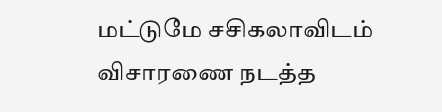மட்டுமே சசிகலாவிடம் விசாரணை நடத்த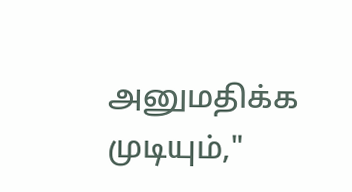அனுமதிக்க முடியும்,"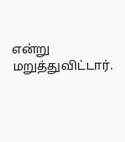என்று மறுத்துவிட்டார்.